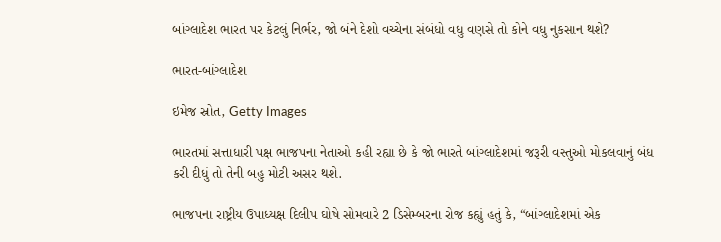બાંગ્લાદેશ ભારત પર કેટલું નિર્ભર, જો બંને દેશો વચ્ચેના સંબંધો વધુ વણસે તો કોને વધુ નુકસાન થશે?

ભારત-બાંગ્લાદેશ

ઇમેજ સ્રોત, Getty Images

ભારતમાં સત્તાધારી પક્ષ ભાજપના નેતાઓ કહી રહ્યા છે કે જો ભારતે બાંગ્લાદેશમાં જરૂરી વસ્તુઓ મોકલવાનું બંધ કરી દીધું તો તેની બહુ મોટી અસર થશે.

ભાજપના રાષ્ટ્રીય ઉપાધ્યક્ષ દિલીપ ઘોષે સોમવારે 2 ડિસેમ્બરના રોજ કહ્યું હતું કે, “બાંગ્લાદેશમાં એક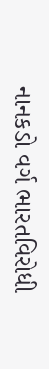નાનકડો વર્ગ ભારતવિરોધી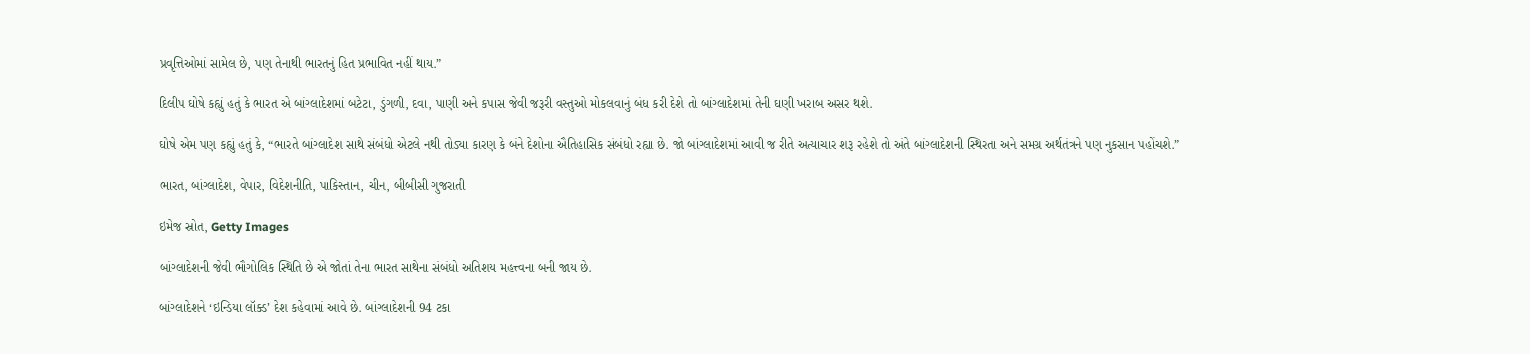પ્રવૃત્તિઓમાં સામેલ છે, પણ તેનાથી ભારતનું હિત પ્રભાવિત નહીં થાય.”

દિલીપ ઘોષે કહ્યું હતું કે ભારત એ બાંગ્લાદેશમાં બટેટા, ડુંગળી, દવા, પાણી અને કપાસ જેવી જરૂરી વસ્તુઓ મોકલવાનું બંધ કરી દેશે તો બાંગ્લાદેશમાં તેની ઘણી ખરાબ અસર થશે.

ઘોષે એમ પણ કહ્યું હતું કે, “ભારતે બાંગ્લાદેશ સાથે સંબંધો એટલે નથી તોડ્યા કારણ કે બંને દેશોના ઐતિહાસિક સંબંધો રહ્યા છે. જો બાંગ્લાદેશમાં આવી જ રીતે અત્યાચાર શરૂ રહેશે તો અંતે બાંગ્લાદેશની સ્થિરતા અને સમગ્ર અર્થતંત્રને પણ નુકસાન પહોંચશે.”

ભારત, બાંગ્લાદેશ, વેપાર, વિદેશનીતિ, પાકિસ્તાન, ચીન, બીબીસી ગુજરાતી

ઇમેજ સ્રોત, Getty Images

બાંગ્લાદેશની જેવી ભૌગોલિક સ્થિતિ છે એ જોતાં તેના ભારત સાથેના સંબંધો અતિશય મહત્ત્વના બની જાય છે.

બાંગ્લાદેશને ‘ઇન્ડિયા લૉક્ડ’ દેશ કહેવામાં આવે છે. બાંગ્લાદેશની 94 ટકા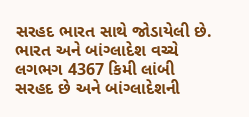સરહદ ભારત સાથે જોડાયેલી છે. ભારત અને બાંગ્લાદેશ વચ્ચે લગભગ 4367 કિમી લાંબી સરહદ છે અને બાંગ્લાદેશની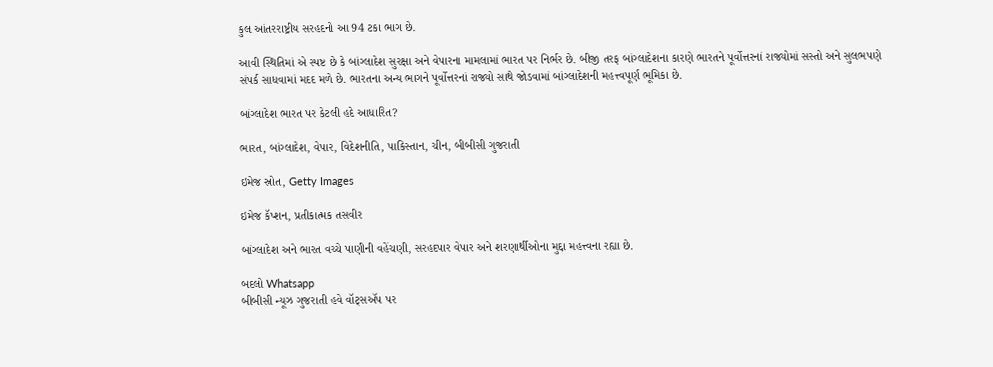કુલ આંતરરાષ્ટ્રીય સરહદનો આ 94 ટકા ભાગ છે.

આવી સ્થિતિમાં એ સ્પષ્ટ છે કે બાંગ્લાદેશ સુરક્ષા અને વેપારના મામલામાં ભારત પર નિર્ભર છે. બીજી તરફ બાંગ્લાદેશના કારણે ભારતને પૂર્વોત્તરનાં રાજ્યોમાં સસ્તો અને સુલભપણે સંપર્ક સાધવામાં મદદ મળે છે. ભારતના અન્ય ભાગને પૂર્વોત્તરનાં રાજ્યો સાથે જોડવામાં બાંગ્લાદેશની મહત્ત્વપૂર્ણ ભૂમિકા છે.

બાંગ્લાદેશ ભારત પર કેટલી હદે આધારિત?

ભારત, બાંગ્લાદેશ, વેપાર, વિદેશનીતિ, પાકિસ્તાન, ચીન, બીબીસી ગુજરાતી

ઇમેજ સ્રોત, Getty Images

ઇમેજ કૅપ્શન, પ્રતીકાત્મક તસવીર

બાંગ્લાદેશ અને ભારત વચ્ચે પાણીની વહેંચણી, સરહદપાર વેપાર અને શરણાર્થીઓના મુદ્દા મહત્ત્વના રહ્યા છે.

બદલો Whatsapp
બીબીસી ન્યૂઝ ગુજરાતી હવે વૉટ્સઍપ પર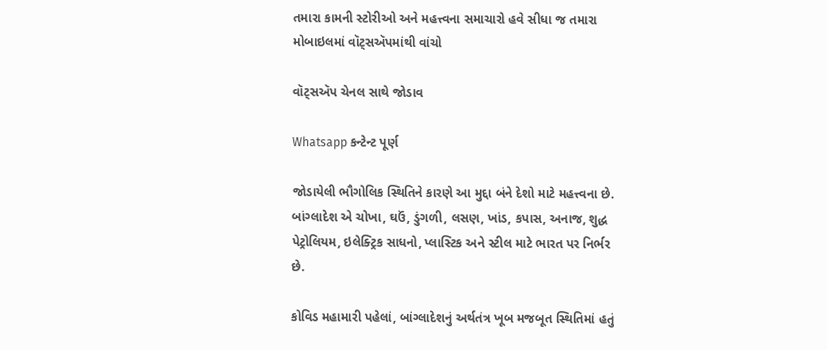તમારા કામની સ્ટોરીઓ અને મહત્ત્વના સમાચારો હવે સીધા જ તમારા મોબાઇલમાં વૉટ્સઍપમાંથી વાંચો

વૉટ્સઍપ ચેનલ સાથે જોડાવ

Whatsapp કન્ટેન્ટ પૂર્ણ

જોડાયેલી ભૌગોલિક સ્થિતિને કારણે આ મુદ્દા બંને દેશો માટે મહત્ત્વના છે. બાંગ્લાદેશ એ ચોખા, ઘઉં, ડુંગળી, લસણ, ખાંડ, કપાસ, અનાજ, શુદ્ધ પેટ્રોલિયમ, ઇલેક્ટ્રિક સાધનો, પ્લાસ્ટિક અને સ્ટીલ માટે ભારત પર નિર્ભર છે.

કોવિડ મહામારી પહેલાં, બાંગ્લાદેશનું અર્થતંત્ર ખૂબ મજબૂત સ્થિતિમાં હતું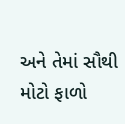અને તેમાં સૌથી મોટો ફાળો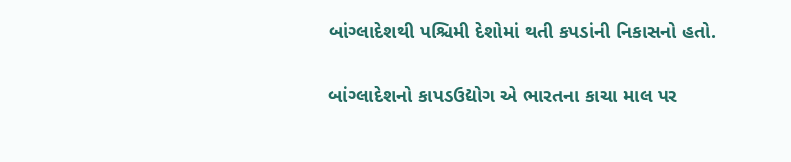બાંગ્લાદેશથી પશ્ચિમી દેશોમાં થતી કપડાંની નિકાસનો હતો.

બાંગ્લાદેશનો કાપડઉદ્યોગ એ ભારતના કાચા માલ પર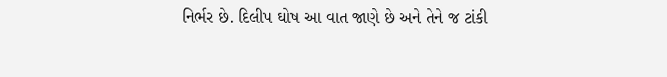નિર્ભર છે. દિલીપ ઘોષ આ વાત જાણે છે અને તેને જ ટાંકી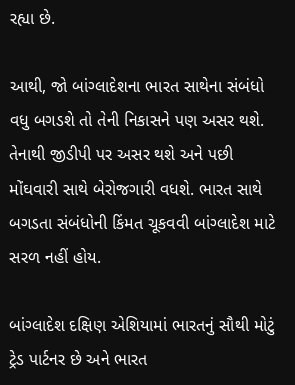રહ્યા છે.

આથી, જો બાંગ્લાદેશના ભારત સાથેના સંબંધો વધુ બગડશે તો તેની નિકાસને પણ અસર થશે. તેનાથી જીડીપી પર અસર થશે અને પછી મોંઘવારી સાથે બેરોજગારી વધશે. ભારત સાથે બગડતા સંબંધોની કિંમત ચૂકવવી બાંગ્લાદેશ માટે સરળ નહીં હોય.

બાંગ્લાદેશ દક્ષિણ એશિયામાં ભારતનું સૌથી મોટું ટ્રેડ પાર્ટનર છે અને ભારત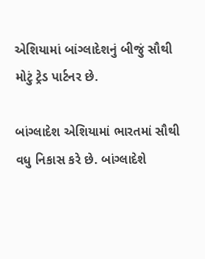એશિયામાં બાંગ્લાદેશનું બીજું સૌથી મોટું ટ્રેડ પાર્ટનર છે.

બાંગ્લાદેશ એશિયામાં ભારતમાં સૌથી વધુ નિકાસ કરે છે. બાંગ્લાદેશે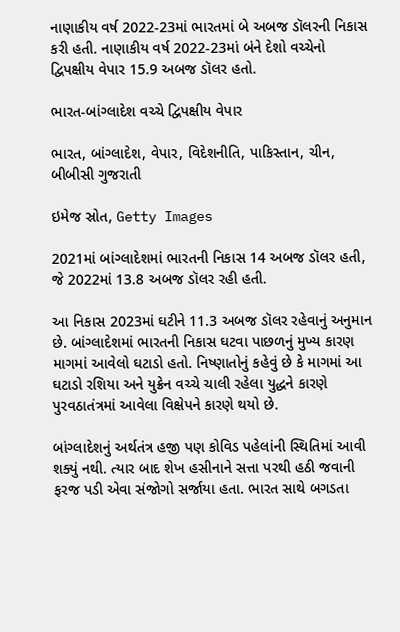નાણાકીય વર્ષ 2022-23માં ભારતમાં બે અબજ ડૉલરની નિકાસ કરી હતી. નાણાકીય વર્ષ 2022-23માં બંને દેશો વચ્ચેનો દ્વિપક્ષીય વેપાર 15.9 અબજ ડૉલર હતો.

ભારત-બાંગ્લાદેશ વચ્ચે દ્વિપક્ષીય વેપાર

ભારત, બાંગ્લાદેશ, વેપાર, વિદેશનીતિ, પાકિસ્તાન, ચીન, બીબીસી ગુજરાતી

ઇમેજ સ્રોત, Getty Images

2021માં બાંગ્લાદેશમાં ભારતની નિકાસ 14 અબજ ડૉલર હતી, જે 2022માં 13.8 અબજ ડૉલર રહી હતી.

આ નિકાસ 2023માં ઘટીને 11.3 અબજ ડૉલર રહેવાનું અનુમાન છે. બાંગ્લાદેશમાં ભારતની નિકાસ ઘટવા પાછળનું મુખ્ય કારણ માગમાં આવેલો ઘટાડો હતો. નિષ્ણાતોનું કહેવું છે કે માગમાં આ ઘટાડો રશિયા અને યુક્રેન વચ્ચે ચાલી રહેલા યુદ્ધને કારણે પુરવઠાતંત્રમાં આવેલા વિક્ષેપને કારણે થયો છે.

બાંગ્લાદેશનું અર્થતંત્ર હજી પણ કોવિડ પહેલાંની સ્થિતિમાં આવી શક્યું નથી. ત્યાર બાદ શેખ હસીનાને સત્તા પરથી હઠી જવાની ફરજ પડી એવા સંજોગો સર્જાયા હતા. ભારત સાથે બગડતા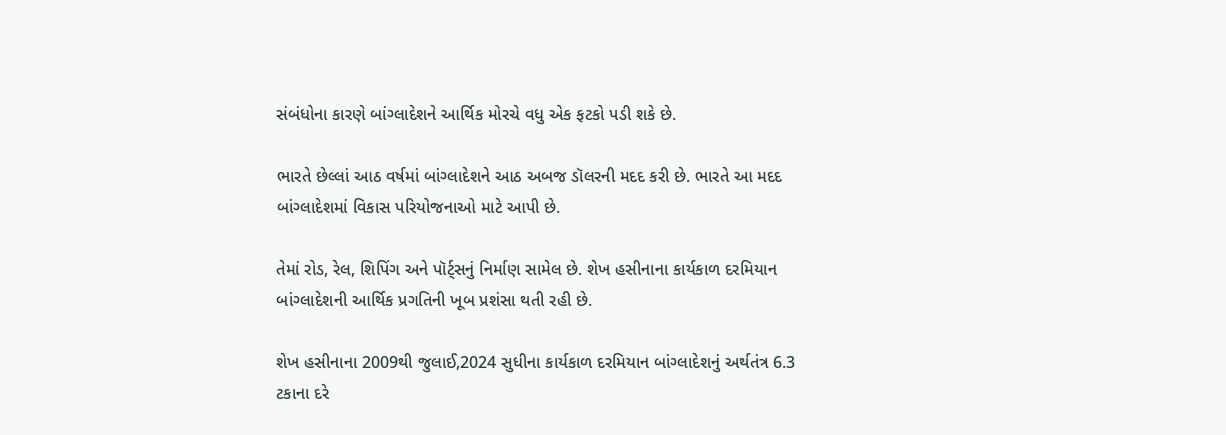સંબંધોના કારણે બાંગ્લાદેશને આર્થિક મોરચે વધુ એક ફટકો પડી શકે છે.

ભારતે છેલ્લાં આઠ વર્ષમાં બાંગ્લાદેશને આઠ અબજ ડૉલરની મદદ કરી છે. ભારતે આ મદદ બાંગ્લાદેશમાં વિકાસ પરિયોજનાઓ માટે આપી છે.

તેમાં રોડ, રેલ, શિપિંગ અને પૉર્ટ્સનું નિર્માણ સામેલ છે. શેખ હસીનાના કાર્યકાળ દરમિયાન બાંગ્લાદેશની આર્થિક પ્રગતિની ખૂબ પ્રશંસા થતી રહી છે.

શેખ હસીનાના 2009થી જુલાઈ,2024 સુધીના કાર્યકાળ દરમિયાન બાંગ્લાદેશનું અર્થતંત્ર 6.3 ટકાના દરે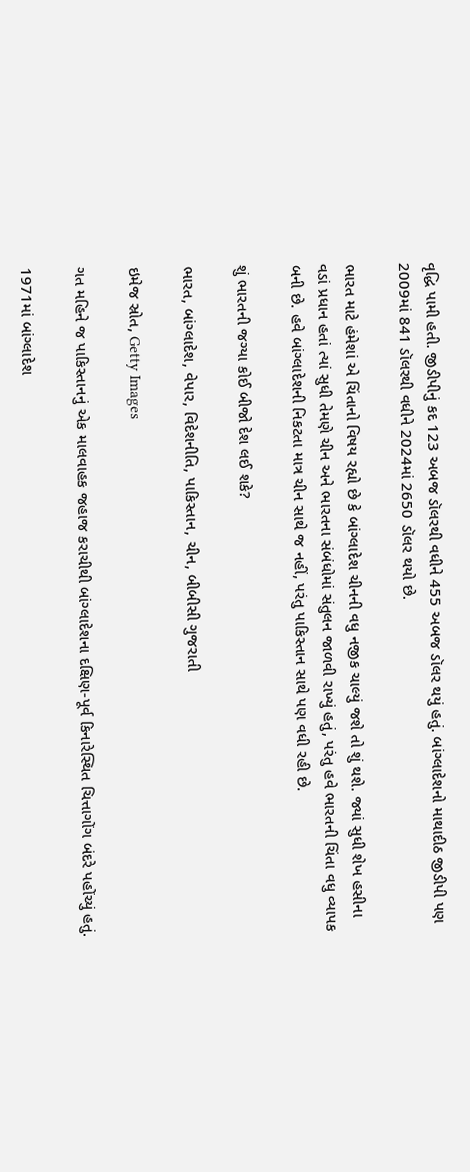વૃદ્ધિ પામી હતી. જીડીપીનું કદ 123 અબજ ડૉલરથી વધીને 455 અબજ ડૉલર થયું હતું. બાંગ્લાદેશનો માથાદીઠ જીડીપી પણ 2009માં 841 ડૉલરથી વધીને 2024માં 2650 ડૉલર થયો છે.

ભારત માટે હંમેશાં એ ચિંતાનો વિષય રહ્યો છે કે બાંગ્લાદેશ ચીનની વધુ નજીક ચાલ્યું જશે તો શું થશે. જ્યાં સુધી શેખ હસીના વડાં પ્રધાન હતાં ત્યાં સુધી તેમણે ચીન અને ભારતના સંબંધોમાં સંતુલન જાળવી રાખ્યું હતું, પરંતુ હવે ભારતની ચિંતા વધુ વ્યાપક બની છે. હવે બાંગ્લાદેશની નિકટતા માત્ર ચીન સાથે જ નહીં, પરંતુ પાકિસ્તાન સાથે પણ વધી રહી છે.

શું ભારતની જગ્યા કોઈ બીજો દેશ લઈ શકે?

ભારત, બાંગ્લાદેશ, વેપાર, વિદેશનીતિ, પાકિસ્તાન, ચીન, બીબીસી ગુજરાતી

ઇમેજ સ્રોત, Getty Images

ગત મહિને જ પાકિસ્તાનનું એક માલવાહક જહાજ કરાચીથી બાંગ્લાદેશના દક્ષિણ-પૂર્વ કિનારેસ્થિત ચિત્તાગોંગ બંદરે પહોંચ્યું હતું.

1971માં બાંગ્લાદેશ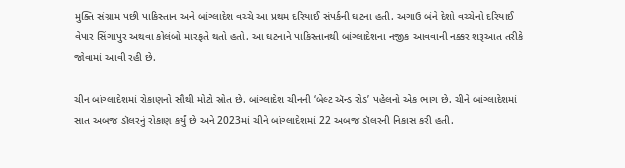મુક્તિ સંગ્રામ પછી પાકિસ્તાન અને બાંગ્લાદેશ વચ્ચે આ પ્રથમ દરિયાઈ સંપર્કની ઘટના હતી. અગાઉ બંને દેશો વચ્ચેનો દરિયાઈ વેપાર સિંગાપુર અથવા કોલંબો મારફતે થતો હતો. આ ઘટનાને પાકિસ્તાનથી બાંગ્લાદેશના નજીક આવવાની નક્કર શરૂઆત તરીકે જોવામાં આવી રહી છે.

ચીન બાંગ્લાદેશમાં રોકાણનો સૌથી મોટો સ્રોત છે. બાંગ્લાદેશ ચીનની ‘બેલ્ટ ઍન્ડ રોડ’ પહેલનો એક ભાગ છે. ચીને બાંગ્લાદેશમાં સાત અબજ ડૉલરનું રોકાણ કર્યું છે અને 2023માં ચીને બાંગ્લાદેશમાં 22 અબજ ડૉલરની નિકાસ કરી હતી.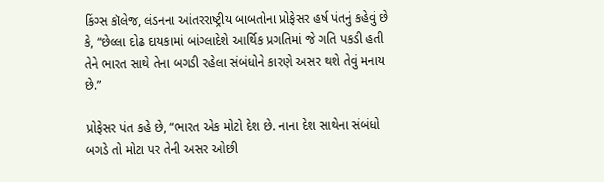કિંગ્સ કૉલેજ, લંડનના આંતરરાષ્ટ્રીય બાબતોના પ્રોફેસર હર્ષ પંતનું કહેવું છે કે, “છેલ્લા દોઢ દાયકામાં બાંગ્લાદેશે આર્થિક પ્રગતિમાં જે ગતિ પકડી હતી તેને ભારત સાથે તેના બગડી રહેલા સંબંધોને કારણે અસર થશે તેવું મનાય છે.”

પ્રોફેસર પંત કહે છે, “ભારત એક મોટો દેશ છે. નાના દેશ સાથેના સંબંધો બગડે તો મોટા પર તેની અસર ઓછી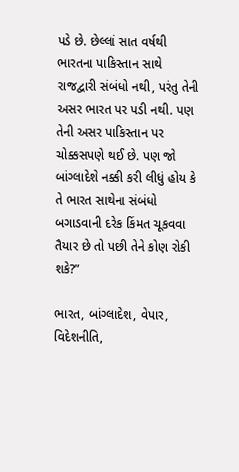પડે છે. છેલ્લાં સાત વર્ષથી ભારતના પાકિસ્તાન સાથે રાજદ્વારી સંબંધો નથી, પરંતુ તેની અસર ભારત પર પડી નથી. પણ તેની અસર પાકિસ્તાન પર ચોક્કસપણે થઈ છે. પણ જો બાંગ્લાદેશે નક્કી કરી લીધું હોય કે તે ભારત સાથેના સંબંધો બગાડવાની દરેક કિંમત ચૂકવવા તૈયાર છે તો પછી તેને કોણ રોકી શકે?”

ભારત, બાંગ્લાદેશ, વેપાર, વિદેશનીતિ,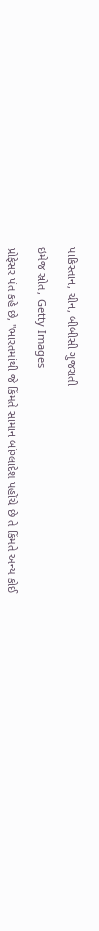પાકિસ્તાન, ચીન, બીબીસી ગુજરાતી

ઇમેજ સ્રોત, Getty Images

પ્રોફેસર પંત કહે છે, "ભારતમાંથી જે કિંમતે સામાન બાંગ્લાદેશ પહોંચે છે તે કિંમતે અન્ય કોઈ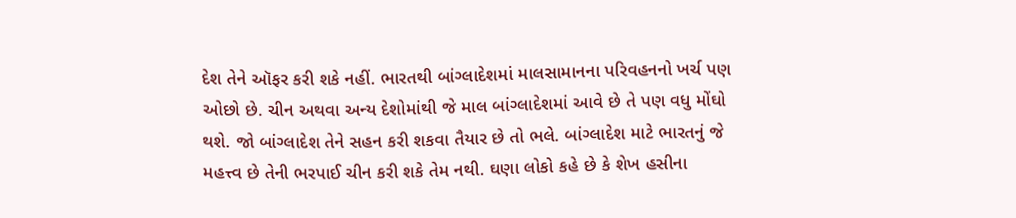દેશ તેને ઑફર કરી શકે નહીં. ભારતથી બાંગ્લાદેશમાં માલસામાનના પરિવહનનો ખર્ચ પણ ઓછો છે. ચીન અથવા અન્ય દેશોમાંથી જે માલ બાંગ્લાદેશમાં આવે છે તે પણ વધુ મોંઘો થશે. જો બાંગ્લાદેશ તેને સહન કરી શકવા તૈયાર છે તો ભલે. બાંગ્લાદેશ માટે ભારતનું જે મહત્ત્વ છે તેની ભરપાઈ ચીન કરી શકે તેમ નથી. ઘણા લોકો કહે છે કે શેખ હસીના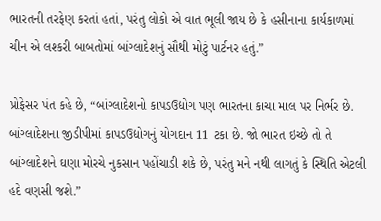ભારતની તરફેણ કરતાં હતાં, પરંતુ લોકો એ વાત ભૂલી જાય છે કે હસીનાના કાર્યકાળમાં ચીન એ લશ્કરી બાબતોમાં બાંગ્લાદેશનું સૌથી મોટું પાર્ટનર હતું.”

પ્રોફેસર પંત કહે છે, “બાંગ્લાદેશનો કાપડઉદ્યોગ પણ ભારતના કાચા માલ પર નિર્ભર છે. બાંગ્લાદેશના જીડીપીમાં કાપડઉદ્યોગનું યોગદાન 11 ટકા છે. જો ભારત ઇચ્છે તો તે બાંગ્લાદેશને ઘણા મોરચે નુકસાન પહોંચાડી શકે છે, પરંતુ મને નથી લાગતું કે સ્થિતિ એટલી હદે વણસી જશે.”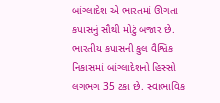બાંગ્લાદેશ એ ભારતમાં ઊગતા કપાસનું સૌથી મોટું બજાર છે. ભારતીય કપાસની કુલ વૈશ્વિક નિકાસમાં બાંગ્લાદેશનો હિસ્સો લગભગ 35 ટકા છે. સ્વાભાવિક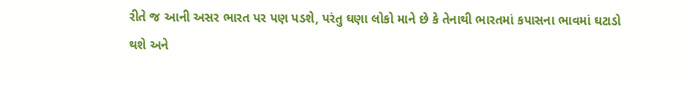રીતે જ આની અસર ભારત પર પણ પડશે, પરંતુ ઘણા લોકો માને છે કે તેનાથી ભારતમાં કપાસના ભાવમાં ઘટાડો થશે અને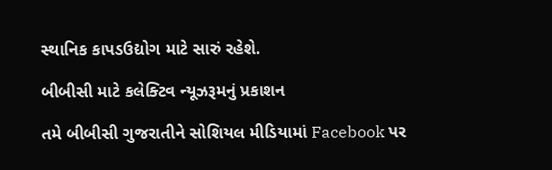સ્થાનિક કાપડઉદ્યોગ માટે સારું રહેશે.

બીબીસી માટે કલેક્ટિવ ન્યૂઝરૂમનું પ્રકાશન

તમે બીબીસી ગુજરાતીને સોશિયલ મીડિયામાં Facebook પર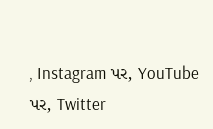, Instagram પર, YouTube પર, Twitter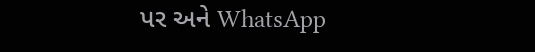પર અને WhatsApp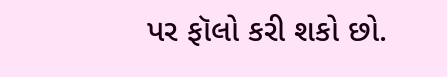પર ફૉલો કરી શકો છો.